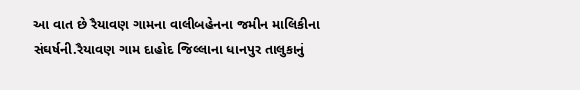આ વાત છે રૈયાવણ ગામના વાલીબહેનના જમીન માલિકીના સંઘર્ષની.રૈયાવણ ગામ દાહોદ જિલ્લાના ધાનપુર તાલુકાનું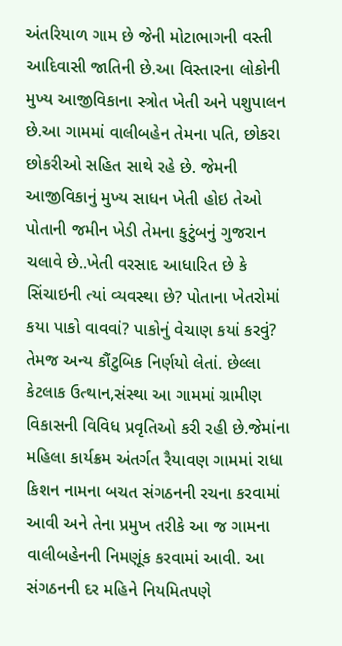અંતરિયાળ ગામ છે જેની મોટાભાગની વસ્તી આદિવાસી જાતિની છે.આ વિસ્તારના લોકોની મુખ્ય આજીવિકાના સ્ત્રોત ખેતી અને પશુપાલન છે.આ ગામમાં વાલીબહેન તેમના પતિ, છોકરા છોકરીઓ સહિત સાથે રહે છે. જેમની આજીવિકાનું મુખ્ય સાધન ખેતી હોઇ તેઓ પોતાની જમીન ખેડી તેમના કુટુંબનું ગુજરાન ચલાવે છે..ખેતી વરસાદ આધારિત છે કે સિંચાઇની ત્યાં વ્યવસ્થા છે? પોતાના ખેતરોમાં કયા પાકો વાવવાં? પાકોનું વેચાણ કયાં કરવું? તેમજ અન્ય કૌંટુબિક નિર્ણયો લેતાં. છેલ્લા કેટલાક ઉત્થાન,સંસ્થા આ ગામમાં ગ્રામીણ વિકાસની વિવિધ પ્રવૃતિઓ કરી રહી છે.જેમાંના મહિલા કાર્યક્રમ અંતર્ગત રૈયાવણ ગામમાં રાધા કિશન નામના બચત સંગઠનની રચના કરવામાં આવી અને તેના પ્રમુખ તરીકે આ જ ગામના વાલીબહેનની નિમણૂંક કરવામાં આવી. આ સંગઠનની દર મહિને નિયમિતપણે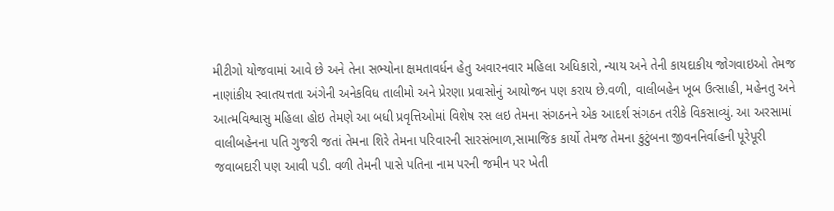મીટીગો યોજવામાં આવે છે અને તેના સભ્યોના ક્ષમતાવર્ધન હેતુ અવારનવાર મહિલા અધિકારો, ન્યાય અને તેની કાયદાકીય જોગવાઇઓ તેમજ નાણાંકીય સ્વાતયત્તતા અંગેની અનેકવિધ તાલીમો અને પ્રેરણા પ્રવાસોનું આયોજન પણ કરાય છે.વળી, વાલીબહેન ખૂબ ઉત્સાહી, મહેનતુ અને આત્મવિશ્વાસુ મહિલા હોઇ તેમણે આ બધી પ્રવૃત્તિઓમાં વિશેષ રસ લઇ તેમના સંગઠનને એક આદર્શ સંગઠન તરીકે વિકસાવ્યું. આ અરસામાં વાલીબહેનના પતિ ગુજરી જતાં તેમના શિરે તેમના પરિવારની સારસંભાળ,સામાજિક કાર્યો તેમજ તેમના કુટુંબના જીવનનિર્વાહની પૂરેપૂરી જવાબદારી પણ આવી પડી. વળી તેમની પાસે પતિના નામ પરની જમીન પર ખેતી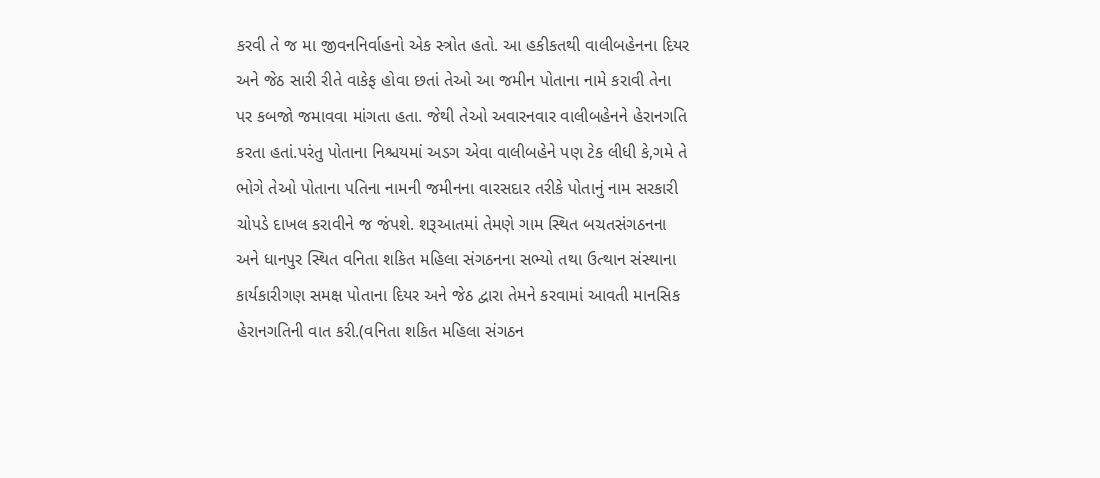કરવી તે જ મા જીવનનિર્વાહનો એક સ્ત્રોત હતો. આ હકીકતથી વાલીબહેનના દિયર અને જેઠ સારી રીતે વાકેફ હોવા છતાં તેઓ આ જમીન પોતાના નામે કરાવી તેના પર કબજો જમાવવા માંગતા હતા. જેથી તેઓ અવારનવાર વાલીબહેનને હેરાનગતિ કરતા હતાં.પરંતુ પોતાના નિશ્ચયમાં અડગ એવા વાલીબહેને પણ ટેક લીધી કે,ગમે તે ભોગે તેઓ પોતાના પતિના નામની જમીનના વારસદાર તરીકે પોતાનું નામ સરકારી ચોપડે દાખલ કરાવીને જ જંપશે. શરૂઆતમાં તેમણે ગામ સ્થિત બચતસંગઠનના અને ધાનપુર સ્થિત વનિતા શકિત મહિલા સંગઠનના સભ્યો તથા ઉત્થાન સંસ્થાના કાર્યકારીગણ સમક્ષ પોતાના દિયર અને જેઠ દ્વારા તેમને કરવામાં આવતી માનસિક હેરાનગતિની વાત કરી.(વનિતા શકિત મહિલા સંગઠન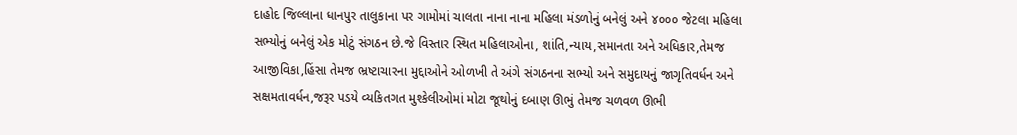દાહોદ જિલ્લાના ધાનપુર તાલુકાના પર ગામોમાં ચાલતા નાના નાના મહિલા મંડળોનું બનેલું અને ૪૦૦૦ જેટલા મહિલા સભ્યોનું બનેલું એક મોટું સંગઠન છે.જે વિસ્તાર સ્થિત મહિલાઓના, શાંતિ,ન્યાય,સમાનતા અને અધિકાર,તેમજ આજીવિકા,હિંસા તેમજ ભ્રષ્ટાચારના મુદ્દાઓને ઓળખી તે અંગે સંગઠનના સભ્યો અને સમુદાયનું જાગૃતિવર્ધન અને સક્ષમતાવર્ધન,જરૂર પડયે વ્યકિતગત મુશ્કેલીઓમાં મોટા જૂથોનું દબાણ ઊભું તેમજ ચળવળ ઊભી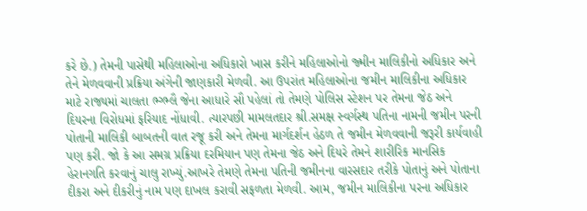કરે છે.) તેમની પાસેથી મહિલાઓના અધિકારો ખાસ કરીને મહિલાઓનો જ્મીન માલિકીનો અધિકાર અને તેને મેળવવાની પ્રક્રિયા અંગેની જાણકારી મેળવી. આ ઉપરાંત મહિલાઓના જમીન માલિકીના અધિકાર માટે રાજ્યમાં ચાલતા ભ્ગ્ભ્લૈ જેના આધારે સૌ પહેલાં તો તેમણે પોલિસ સ્ટેશન પર તેમના જેઠ અને દિયરના વિરોધમાં ફરિયાદ નોંધાવી. ત્યારપછી મામલતદાર શ્રી.સમક્ષ સ્વર્ગસ્થ પતિના નામની જમીન પરની પોતાની માલિકી બાબતની વાત રજૂ કરી અને તેમના માર્ગદર્શન હેઠળ તે જમીન મેળવવાની જરૂરી કાર્યવાહી પણ કરી. જો કે આ સમગ્ર પ્રક્રિયા દરમિયાન પણ તેમના જેઠ અને દિયરે તેમને શારીરિક માનસિક હેરાનગતિ કરવાનું ચાલુ રાખ્યું.આખરે તેમણે તેમના પતિની જમીનના વારસદાર તરીકે પોતાનું અને પોતાના દીકરા અને દીકરીનું નામ પણ દાખલ કરાવી સફળતા મેળવી. આમ, જમીન માલિકીના પરના અધિકાર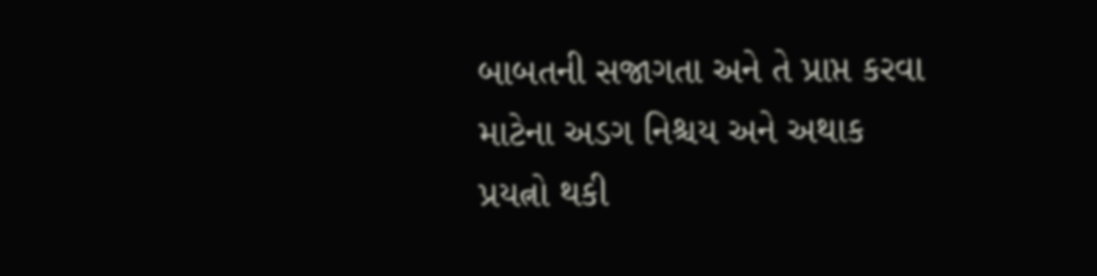બાબતની સજાગતા અને તે પ્રાપ્ત કરવા માટેના અડગ નિશ્ચય અને અથાક પ્રયત્નો થકી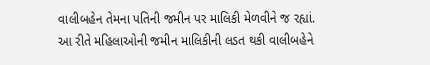વાલીબહેન તેમના પતિની જમીન પર માલિકી મેળવીને જ રહ્યાં. આ રીતે મહિલાઓની જમીન માલિકીની લડત થકી વાલીબહેને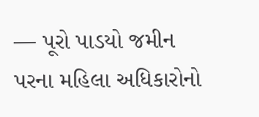— પૂરો પાડયો જમીન પરના મહિલા અધિકારોનો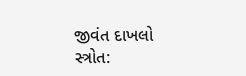જીવંત દાખલો સ્ત્રોત: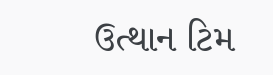ઉત્થાન ટિમ